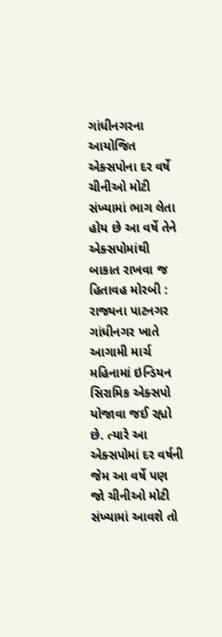ગાંધીનગરના આયોજિત એક્સપોના દર વર્ષે ચીનીઓ મોટી સંખ્યામાં ભાગ લેતા હોય છે આ વર્ષે તેને એક્સપોમાંથી બાકાત રાખવા જ હિતાવહ મોરબી : રાજ્યના પાટનગર ગાંધીનગર ખાતે આગામી માર્ચ મહિનામાં ઇન્ડિયન સિરામિક એક્સપો યોજાવા જઈ રહ્યો છે. ત્યારે આ એક્સપોમાં દર વર્ષની જેમ આ વર્ષે પણ જો ચીનીઓ મોટી સંખ્યામાં આવશે તો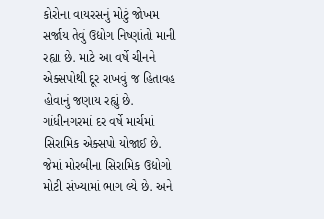કોરોના વાયરસનું મોટું જોખમ સર્જાય તેવું ઉદ્યોગ નિષ્ણાંતો માની રહ્યા છે. માટે આ વર્ષે ચીનને એક્સપોથી દૂર રાખવું જ હિતાવહ હોવાનું જણાય રહ્યું છે. ગાંધીનગરમાં દર વર્ષે માર્ચમાં સિરામિક એક્સપો યોજાઈ છે. જેમાં મોરબીના સિરામિક ઉદ્યોગો મોટી સંખ્યામાં ભાગ લ્યે છે. અને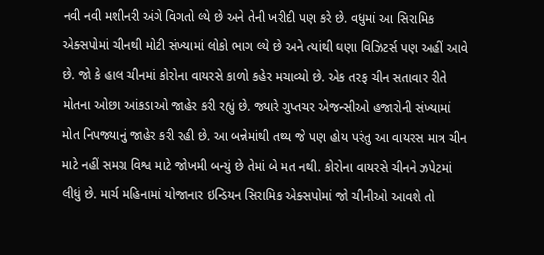નવી નવી મશીનરી અંગે વિગતો લ્યે છે અને તેની ખરીદી પણ કરે છે. વધુમાં આ સિરામિક એક્સપોમાં ચીનથી મોટી સંખ્યામાં લોકો ભાગ લ્યે છે અને ત્યાંથી ઘણા વિઝિટર્સ પણ અહીં આવે છે. જો કે હાલ ચીનમાં કોરોના વાયરસે કાળો કહેર મચાવ્યો છે. એક તરફ ચીન સતાવાર રીતે મોતના ઓછા આંકડાઓ જાહેર કરી રહ્યું છે. જ્યારે ગુપ્તચર એજન્સીઓ હજારોની સંખ્યામાં મોત નિપજ્યાનું જાહેર કરી રહી છે. આ બન્નેમાંથી તથ્ય જે પણ હોય પરંતુ આ વાયરસ માત્ર ચીન માટે નહીં સમગ્ર વિશ્વ માટે જોખમી બન્યું છે તેમાં બે મત નથી. કોરોના વાયરસે ચીનને ઝપેટમાં લીધું છે. માર્ચ મહિનામાં યોજાનાર ઇન્ડિયન સિરામિક એક્સપોમાં જો ચીનીઓ આવશે તો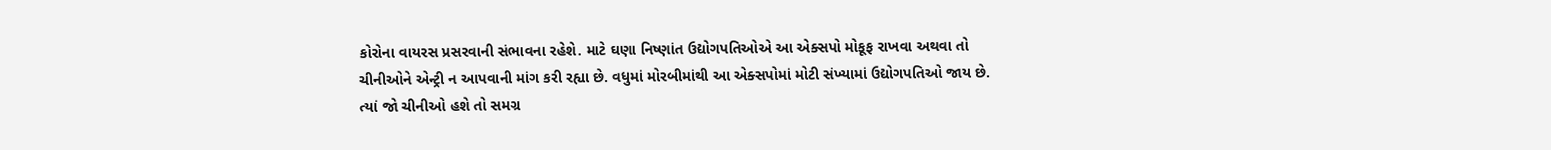કોરોના વાયરસ પ્રસરવાની સંભાવના રહેશે. માટે ઘણા નિષ્ણાંત ઉદ્યોગપતિઓએ આ એક્સપો મોકૂફ રાખવા અથવા તો ચીનીઓને એન્ટ્રી ન આપવાની માંગ કરી રહ્યા છે. વધુમાં મોરબીમાંથી આ એક્સપોમાં મોટી સંખ્યામાં ઉદ્યોગપતિઓ જાય છે. ત્યાં જો ચીનીઓ હશે તો સમગ્ર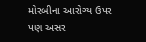મોરબીના આરોગ્ય ઉપર પણ અસર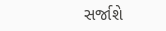સર્જાશે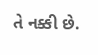તે નક્કી છે.